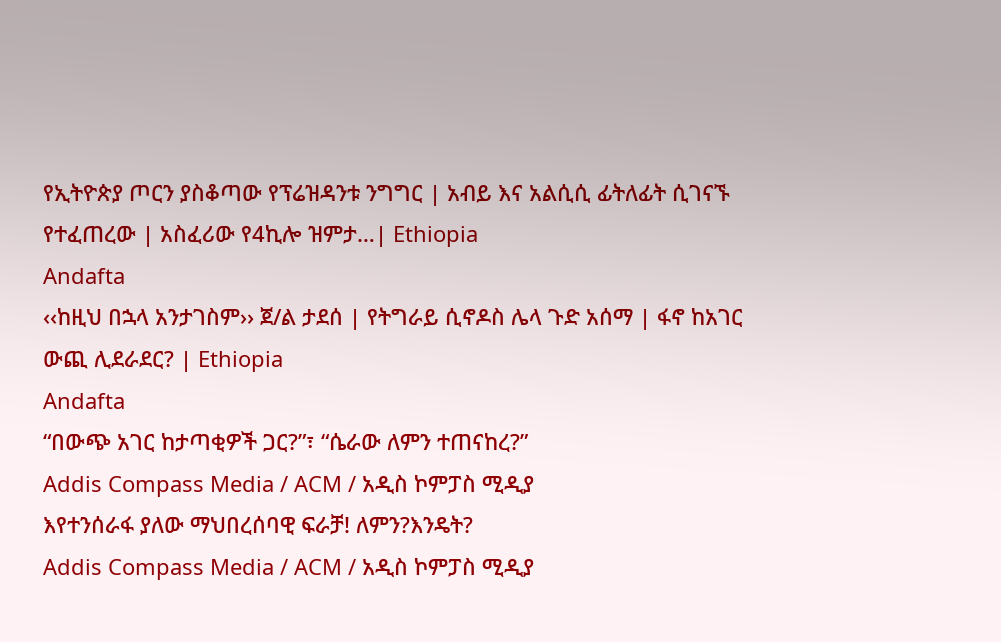የኢትዮጵያ ጦርን ያስቆጣው የፕሬዝዳንቱ ንግግር | አብይ እና አልሲሲ ፊትለፊት ሲገናኙ የተፈጠረው | አስፈሪው የ4ኪሎ ዝምታ…| Ethiopia
Andafta
‹‹ከዚህ በኋላ አንታገስም›› ጀ/ል ታደሰ | የትግራይ ሲኖዶስ ሌላ ጉድ አሰማ | ፋኖ ከአገር ውጪ ሊደራደር? | Ethiopia
Andafta
“በውጭ አገር ከታጣቂዎች ጋር?”፣ “ሴራው ለምን ተጠናከረ?”
Addis Compass Media / ACM / አዲስ ኮምፓስ ሚዲያ
እየተንሰራፋ ያለው ማህበረሰባዊ ፍራቻ! ለምን?እንዴት?
Addis Compass Media / ACM / አዲስ ኮምፓስ ሚዲያ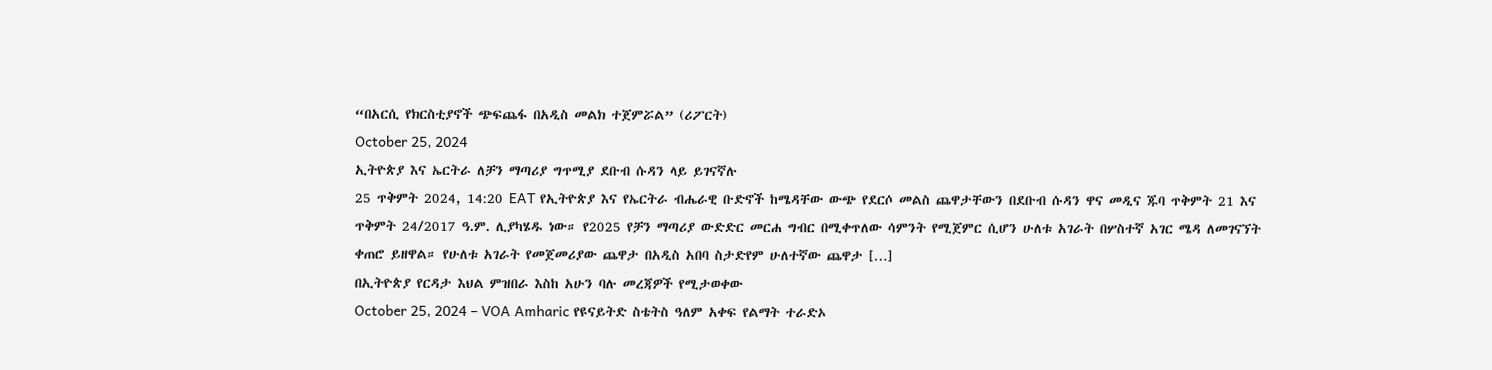“በአርሲ የክርስቲያኖች ጭፍጨፋ በአዲስ መልክ ተጀምሯል” (ሪፖርት)
October 25, 2024
ኢትዮጵያ እና ኤርትራ ለቻን ማጣሪያ ግጥሚያ ደቡብ ሱዳን ላይ ይገናኛሉ
25 ጥቅምት 2024, 14:20 EAT የኢትዮጵያ እና የኤርትራ ብሔራዊ ቡድኖች ከሜዳቸው ውጭ የደርሶ መልስ ጨዋታቸውን በደቡብ ሱዳን ዋና መዲና ጁባ ጥቅምት 21 እና ጥቅምት 24/2017 ዓ.ም. ሊያካሄዱ ነው። የ2025 የቻን ማጣሪያ ውድድር መርሐ ግብር በሚቀጥለው ሳምንት የሚጀምር ሲሆን ሁለቱ አገራት በሦስተኛ አገር ሜዳ ለመገናኘት ቀጠሮ ይዘዋል። የሁለቱ አገራት የመጀመሪያው ጨዋታ በአዲስ አበባ ስታድየም ሁለተኛው ጨዋታ […]
በኢትዮጵያ የርዳታ እህል ምዝበራ እስከ አሁን ባሉ መረጃዎች የሚታወቀው
October 25, 2024 – VOA Amharic የዩናይትድ ስቴትስ ዓለም አቀፍ የልማት ተራድኦ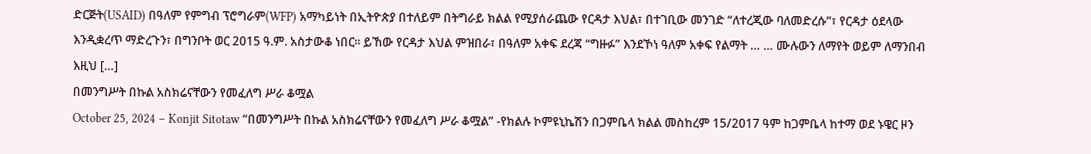ድርጅት(USAID) በዓለም የምግብ ፕሮግራም(WFP) አማካይነት በኢትዮጵያ በተለይም በትግራይ ክልል የሚያሰራጨው የርዳታ እህል፣ በተገቢው መንገድ “ለተረጂው ባለመድረሱ”፣ የርዳታ ዕደላው እንዲቋረጥ ማድረጉን፣ በግንቦት ወር 2015 ዓ.ም. አስታውቆ ነበር። ይኸው የርዳታ እህል ምዝበራ፣ በዓለም አቀፍ ደረጃ “ግዙፉ” እንደኾነ ዓለም አቀፍ የልማት … … ሙሉውን ለማየት ወይም ለማንበብ እዚህ […]
በመንግሥት በኩል አስክሬናቸውን የመፈለግ ሥራ ቆሟል
October 25, 2024 – Konjit Sitotaw “በመንግሥት በኩል አስክሬናቸውን የመፈለግ ሥራ ቆሟል” -የክልሉ ኮምዩኒኬሽን በጋምቤላ ክልል መስከረም 15/2017 ዓም ከጋምቤላ ከተማ ወደ ኑዌር ዞን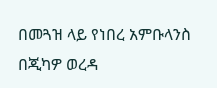በመጓዝ ላይ የነበረ አምቡላንስ በጂካዎ ወረዳ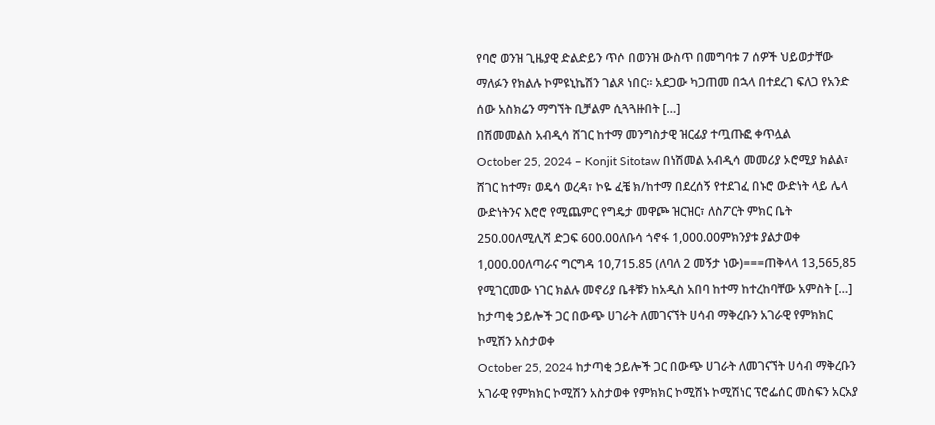የባሮ ወንዝ ጊዜያዊ ድልድይን ጥሶ በወንዝ ውስጥ በመግባቱ 7 ሰዎች ህይወታቸው ማለፉን የክልሉ ኮምዩኒኬሽን ገልጾ ነበር። አደጋው ካጋጠመ በኋላ በተደረገ ፍለጋ የአንድ ሰው አስክሬን ማግኘት ቢቻልም ሲጓጓዙበት […]
በሽመመልስ አብዲሳ ሸገር ከተማ መንግስታዊ ዝርፊያ ተጧጡፎ ቀጥሏል
October 25, 2024 – Konjit Sitotaw በነሽመል አብዲሳ መመሪያ ኦሮሚያ ክልል፣ ሸገር ከተማ፣ ወዴሳ ወረዳ፣ ኮዬ ፈቼ ክ/ከተማ በደረሰኝ የተደገፈ በኑሮ ውድነት ላይ ሌላ ውድነትንና እሮሮ የሚጨምር የግዴታ መዋጮ ዝርዝር፣ ለስፖርት ምክር ቤት 250.00ለሚሊሻ ድጋፍ 600.00ለቡሳ ጎኖፋ 1,000.00ምክንያቱ ያልታወቀ 1,000.00ለጣራና ግርግዳ 10,715.85 (ለባለ 2 መኝታ ነው)===ጠቅላላ 13,565,85 የሚገርመው ነገር ክልሉ መኖሪያ ቤቶቹን ከአዲስ አበባ ከተማ ከተረከባቸው አምስት […]
ከታጣቂ ኃይሎች ጋር በውጭ ሀገራት ለመገናኘት ሀሳብ ማቅረቡን አገራዊ የምክክር ኮሚሽን አስታወቀ
October 25, 2024 ከታጣቂ ኃይሎች ጋር በውጭ ሀገራት ለመገናኘት ሀሳብ ማቅረቡን አገራዊ የምክክር ኮሚሽን አስታወቀ የምክክር ኮሚሽኑ ኮሚሽነር ፕሮፌሰር መስፍን አርአያ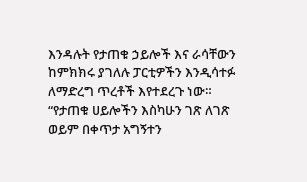እንዳሉት የታጠቁ ኃይሎች እና ራሳቸውን ከምክክሩ ያገለሉ ፓርቲዎችን እንዲሳተፉ ለማድረግ ጥረቶች እየተደረጉ ነው። “የታጠቁ ሀይሎችን እስካሁን ገጽ ለገጽ ወይም በቀጥታ አግኝተን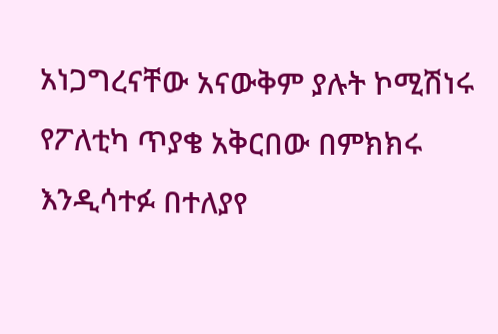አነጋግረናቸው አናውቅም ያሉት ኮሚሽነሩ የፖለቲካ ጥያቄ አቅርበው በምክክሩ እንዲሳተፉ በተለያየ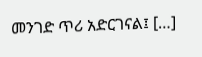መንገድ ጥሪ አድርገናል፤ […]